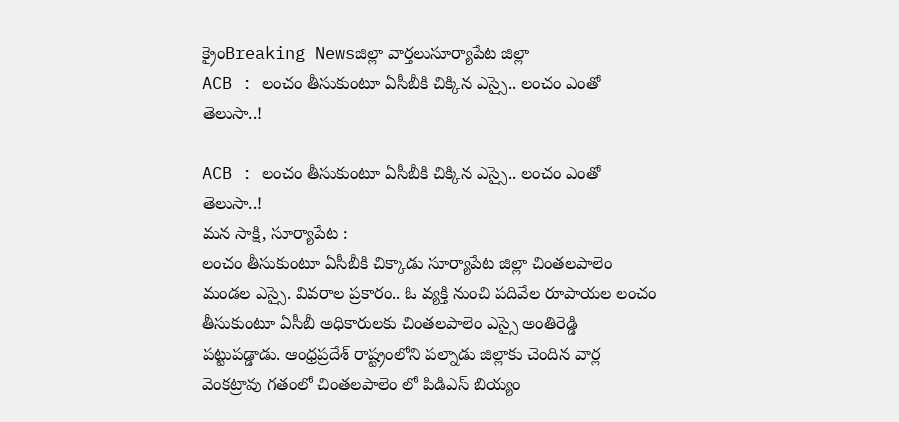క్రైంBreaking Newsజిల్లా వార్తలుసూర్యాపేట జిల్లా
ACB : లంచం తీసుకుంటూ ఏసీబీకి చిక్కిన ఎస్సై.. లంచం ఎంతో తెలుసా..!

ACB : లంచం తీసుకుంటూ ఏసీబీకి చిక్కిన ఎస్సై.. లంచం ఎంతో తెలుసా..!
మన సాక్షి, సూర్యాపేట :
లంచం తీసుకుంటూ ఏసీబీకి చిక్కాడు సూర్యాపేట జిల్లా చింతలపాలెం మండల ఎస్సై. వివరాల ప్రకారం.. ఓ వ్యక్తి నుంచి పదివేల రూపాయల లంచం తీసుకుంటూ ఏసీబీ అధికారులకు చింతలపాలెం ఎస్సై అంతిరెడ్డి పట్టుపడ్డాడు. ఆంధ్రప్రదేశ్ రాష్ట్రంలోని పల్నాడు జిల్లాకు చెందిన వార్ల వెంకట్రావు గతంలో చింతలపాలెం లో పిడిఎస్ బియ్యం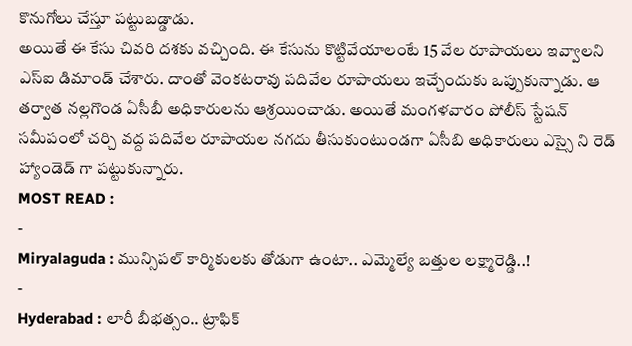కొనుగోలు చేస్తూ పట్టుబడ్డాడు.
అయితే ఈ కేసు చివరి దశకు వచ్చింది. ఈ కేసును కొట్టివేయాలంటే 15 వేల రూపాయలు ఇవ్వాలని ఎస్ఐ డిమాండ్ చేశారు. దాంతో వెంకటరావు పదివేల రూపాయలు ఇచ్చేందుకు ఒప్పుకున్నాడు. ఆ తర్వాత నల్లగొండ ఏసీబీ అధికారులను ఆశ్రయించాడు. అయితే మంగళవారం పోలీస్ స్టేషన్ సమీపంలో చర్చి వద్ద పదివేల రూపాయల నగదు తీసుకుంటుండగా ఏసీబి అధికారులు ఎస్సై ని రెడ్ హ్యాండెడ్ గా పట్టుకున్నారు.
MOST READ :
-
Miryalaguda : మున్సిపల్ కార్మికులకు తోడుగా ఉంటా.. ఎమ్మెల్యే బత్తుల లక్ష్మారెడ్డి..!
-
Hyderabad : లారీ బీభత్సం.. ట్రాఫిక్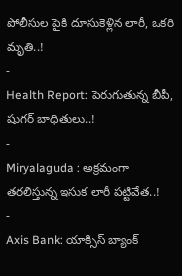పోలీసుల పైకి దూసుకెళ్లిన లారీ, ఒకరి మృతి..!
-
Health Report: పెరుగుతున్న బీపీ, షుగర్ బాధితులు..!
-
Miryalaguda : అక్రమంగా తరలిస్తున్న ఇసుక లారీ పట్టివేత..!
-
Axis Bank: యాక్సిస్ బ్యాంక్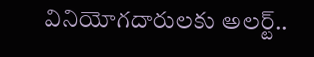వినియోగదారులకు అలర్ట్..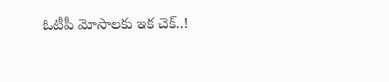ఓటీపీ మోసాలకు ఇక చెక్..!